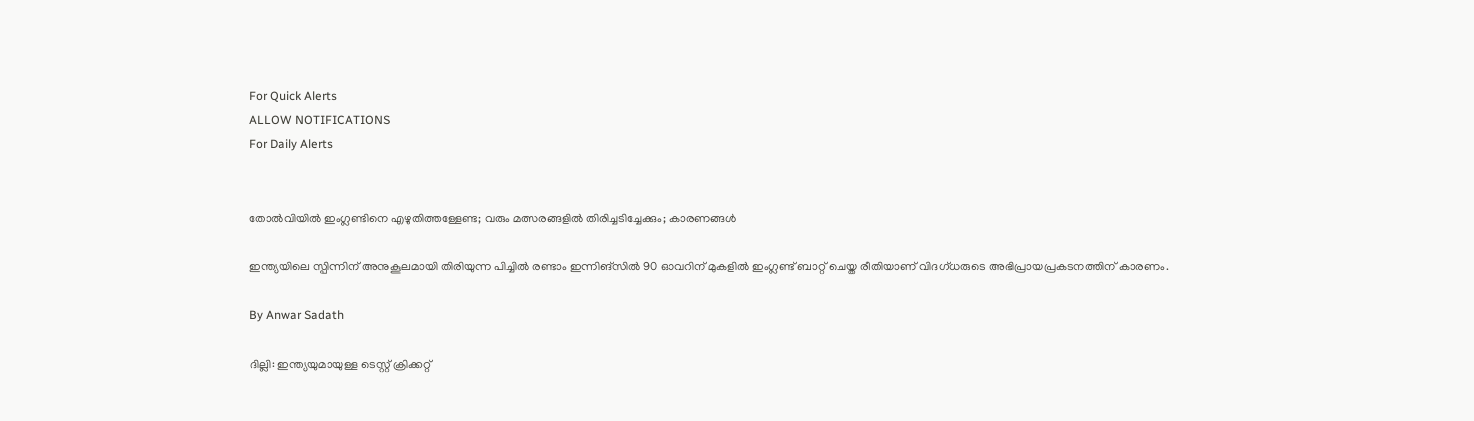For Quick Alerts
ALLOW NOTIFICATIONS
For Daily Alerts


തോല്‍വിയില്‍ ഇംഗ്ലണ്ടിനെ എഴുതിത്തള്ളേണ്ട; വരും മത്സരങ്ങളില്‍ തിരിച്ചടിച്ചേക്കും; കാരണങ്ങള്‍

ഇന്ത്യയിലെ സ്പിന്നിന് അനുകൂലമായി തിരിയുന്ന പിച്ചില്‍ രണ്ടാം ഇന്നിങ്‌സില്‍ 90 ഓവറിന് മുകളില്‍ ഇംഗ്ലണ്ട് ബാറ്റ് ചെയ്ത രീതിയാണ് വിദഗ്ധരുടെ അഭിപ്രായപ്രകടനത്തിന് കാരണം.

By Anwar Sadath

ദില്ലി: ഇന്ത്യയുമായുള്ള ടെസ്റ്റ് ക്രിക്കറ്റ്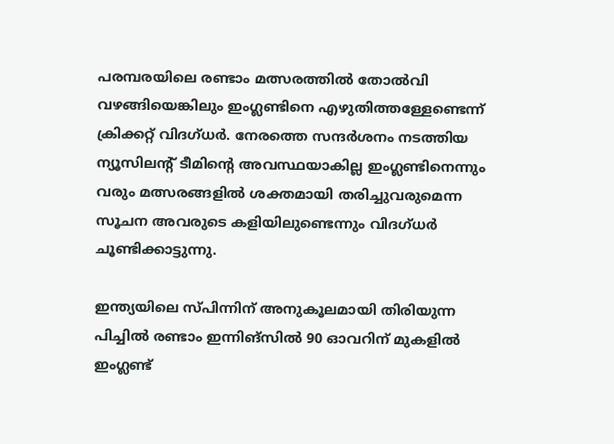പരമ്പരയിലെ രണ്ടാം മത്സരത്തില്‍ തോല്‍വി വഴങ്ങിയെങ്കിലും ഇംഗ്ലണ്ടിനെ എഴുതിത്തള്ളേണ്ടെന്ന് ക്രിക്കറ്റ് വിദഗ്ധര്‍. നേരത്തെ സന്ദര്‍ശനം നടത്തിയ ന്യൂസിലന്റ് ടീമിന്റെ അവസ്ഥയാകില്ല ഇംഗ്ലണ്ടിനെന്നും വരും മത്സരങ്ങളില്‍ ശക്തമായി തരിച്ചുവരുമെന്ന സൂചന അവരുടെ കളിയിലുണ്ടെന്നും വിദഗ്ധര്‍ ചൂണ്ടിക്കാട്ടുന്നു.

ഇന്ത്യയിലെ സ്പിന്നിന് അനുകൂലമായി തിരിയുന്ന പിച്ചില്‍ രണ്ടാം ഇന്നിങ്‌സില്‍ 90 ഓവറിന് മുകളില്‍ ഇംഗ്ലണ്ട്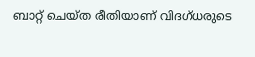ബാറ്റ് ചെയ്ത രീതിയാണ് വിദഗ്ധരുടെ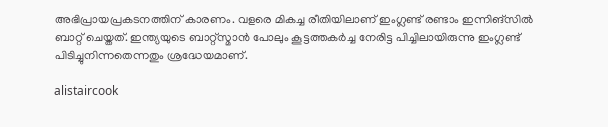അഭിപ്രായപ്രകടനത്തിന് കാരണം. വളരെ മികച്ച രീതിയിലാണ് ഇംഗ്ലണ്ട് രണ്ടാം ഇന്നിങ്‌സില്‍ ബാറ്റ് ചെയ്തത്. ഇന്ത്യയുടെ ബാറ്റ്‌സ്മാന്‍ പോലും കൂട്ടത്തകര്‍ച്ച നേരിട്ട പിച്ചിലായിരുന്നു ഇംഗ്ലണ്ട് പിടിച്ചുനിന്നതെന്നതും ശ്രദ്ധേയമാണ്.

alistaircook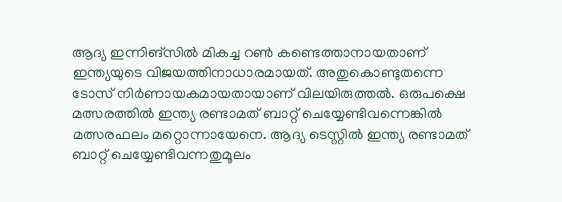ആദ്യ ഇന്നിങ്‌സില്‍ മികച്ച റണ്‍ കണ്ടെത്താനായതാണ് ഇന്ത്യയുടെ വിജയത്തിനാധാരമായത്. അതുകൊണ്ടുതന്നെ ടോസ് നിര്‍ണായകമായതായാണ് വിലയിരുത്തല്‍. ഒരുപക്ഷെ മത്സരത്തില്‍ ഇന്ത്യ രണ്ടാമത് ബാറ്റ് ചെയ്യേണ്ടിവന്നെങ്കില്‍ മത്സരഫലം മറ്റൊന്നായേനെ. ആദ്യ ടെസ്റ്റില്‍ ഇന്ത്യ രണ്ടാമത് ബാറ്റ് ചെയ്യേണ്ടിവന്നതുമൂലം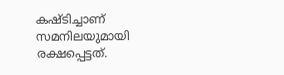കഷ്ടിച്ചാണ് സമനിലയുമായി രക്ഷപ്പെട്ടത്.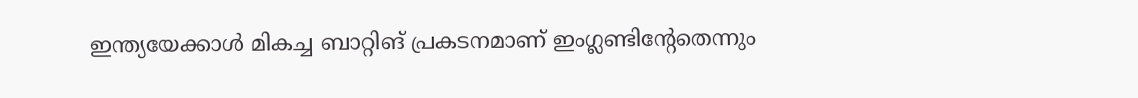ഇന്ത്യയേക്കാള്‍ മികച്ച ബാറ്റിങ് പ്രകടനമാണ് ഇംഗ്ലണ്ടിന്റേതെന്നും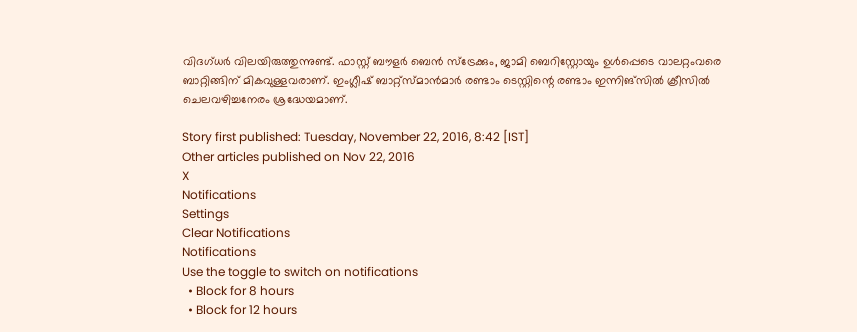വിദഗ്ധര്‍ വിലയിരുത്തുന്നുണ്ട്. ഫാസ്റ്റ് ബൗളര്‍ ബെന്‍ സ്‌ട്രേക്കും, ജാമി ബെറിസ്റ്റോയും ഉള്‍പ്പെടെ വാലറ്റംവരെ ബാറ്റിങ്ങിന് മികവുള്ളവരാണ്. ഇംഗ്ലീഷ് ബാറ്റ്‌സ്മാന്‍മാര്‍ രണ്ടാം ടെസ്റ്റിന്റെ രണ്ടാം ഇന്നിങ്‌സില്‍ ക്രീസില്‍ ചെലവഴിച്ചനേരം ശ്രദ്ധേയമാണ്.

Story first published: Tuesday, November 22, 2016, 8:42 [IST]
Other articles published on Nov 22, 2016
X
Notifications
Settings
Clear Notifications
Notifications
Use the toggle to switch on notifications
  • Block for 8 hours
  • Block for 12 hours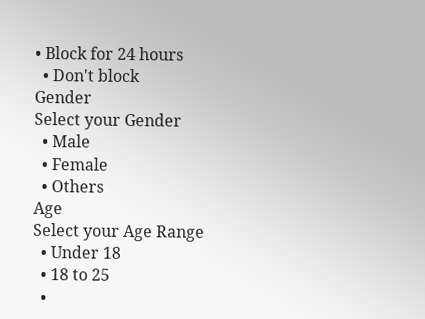• Block for 24 hours
  • Don't block
Gender
Select your Gender
  • Male
  • Female
  • Others
Age
Select your Age Range
  • Under 18
  • 18 to 25
  •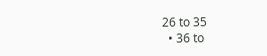26 to 35
  • 36 to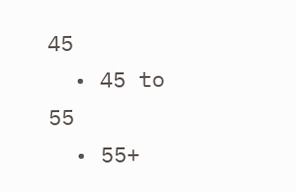45
  • 45 to 55
  • 55+